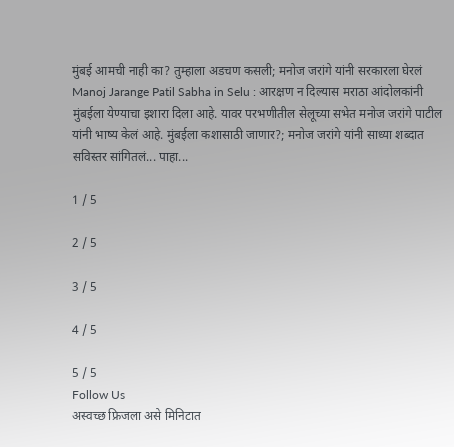मुंबई आमची नाही का? तुम्हाला अडचण कसली; मनोज जरांगे यांनी सरकारला घेरलं
Manoj Jarange Patil Sabha in Selu : आरक्षण न दिल्यास मराठा आंदोलकांनी मुंबईला येण्याचा इशारा दिला आहे. यावर परभणीतील सेलूच्या सभेत मनोज जरांगे पाटील यांनी भाष्य केलं आहे. मुंबईला कशासाठी जाणार?; मनोज जरांगे यांनी साध्या शब्दात सविस्तर सांगितलं... पाहा...

1 / 5

2 / 5

3 / 5

4 / 5

5 / 5
Follow Us
अस्वच्छ फ्रिजला असे मिनिटात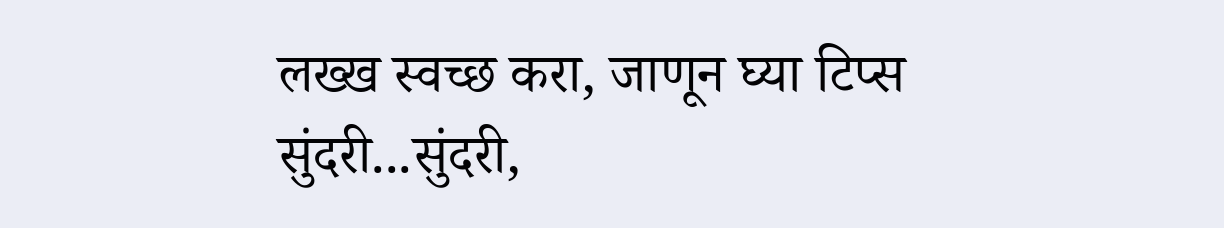लख्ख स्वच्छ करा, जाणून घ्या टिप्स
सुंदरी...सुंदरी,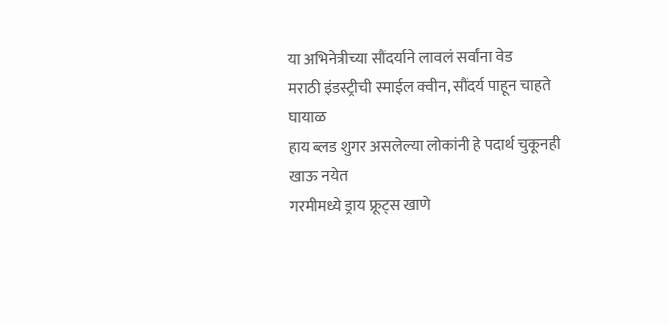या अभिनेत्रीच्या सौंदर्याने लावलं सर्वांना वेड
मराठी इंडस्ट्रीची स्माईल क्वीन, सौंदर्य पाहून चाहते घायाळ
हाय ब्लड शुगर असलेल्या लोकांनी हे पदार्थ चुकूनही खाऊ नयेत
गरमीमध्ये ड्राय फ्रूट्स खाणे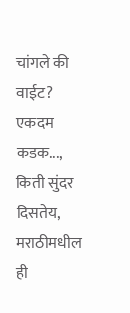चांगले की वाईट?
एकदम कडक..., किती सुंदर दिसतेय, मराठीमधील ही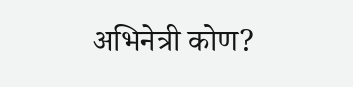अभिनेत्री कोण?